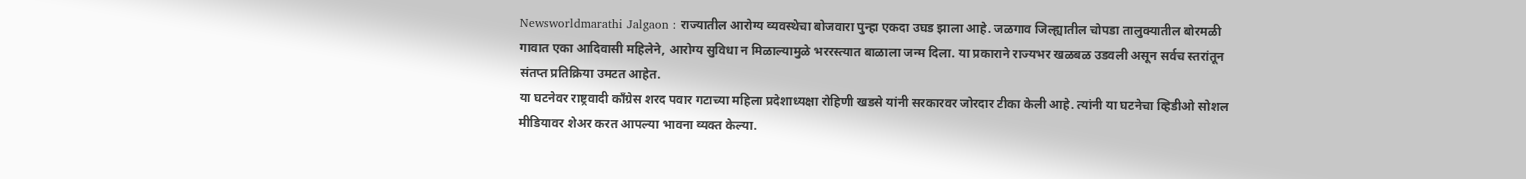Newsworldmarathi Jalgaon : राज्यातील आरोग्य व्यवस्थेचा बोजवारा पुन्हा एकदा उघड झाला आहे. जळगाव जिल्ह्यातील चोपडा तालुक्यातील बोरमळी गावात एका आदिवासी महिलेने, आरोग्य सुविधा न मिळाल्यामुळे भररस्त्यात बाळाला जन्म दिला. या प्रकाराने राज्यभर खळबळ उडवली असून सर्वच स्तरांतून संतप्त प्रतिक्रिया उमटत आहेत.
या घटनेवर राष्ट्रवादी काँग्रेस शरद पवार गटाच्या महिला प्रदेशाध्यक्षा रोहिणी खडसे यांनी सरकारवर जोरदार टीका केली आहे. त्यांनी या घटनेचा व्हिडीओ सोशल मीडियावर शेअर करत आपल्या भावना व्यक्त केल्या.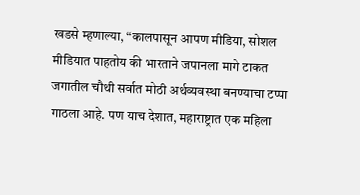खडसे म्हणाल्या, “कालपासून आपण मीडिया, सोशल मीडियात पाहतोय की भारताने जपानला मागे टाकत जगातील चौथी सर्वात मोठी अर्थव्यवस्था बनण्याचा टप्पा गाठला आहे. पण याच देशात, महाराष्ट्रात एक महिला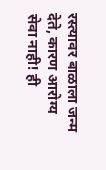रस्त्यावर बाळाला जन्म देते, कारण आरोग्य सेवा नाही! ही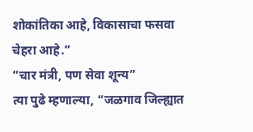शोकांतिका आहे, विकासाचा फसवा चेहरा आहे.”
“चार मंत्री, पण सेवा शून्य”
त्या पुढे म्हणाल्या, “जळगाव जिल्ह्यात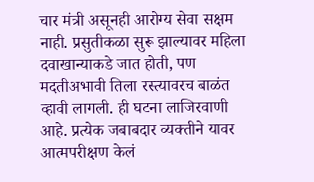चार मंत्री असूनही आरोग्य सेवा सक्षम नाही. प्रसुतीकळा सुरू झाल्यावर महिला दवाखान्याकडे जात होती, पण मदतीअभावी तिला रस्त्यावरच बाळंत व्हावी लागली. ही घटना लाजिरवाणी आहे. प्रत्येक जबाबदार व्यक्तीने यावर आत्मपरीक्षण केलं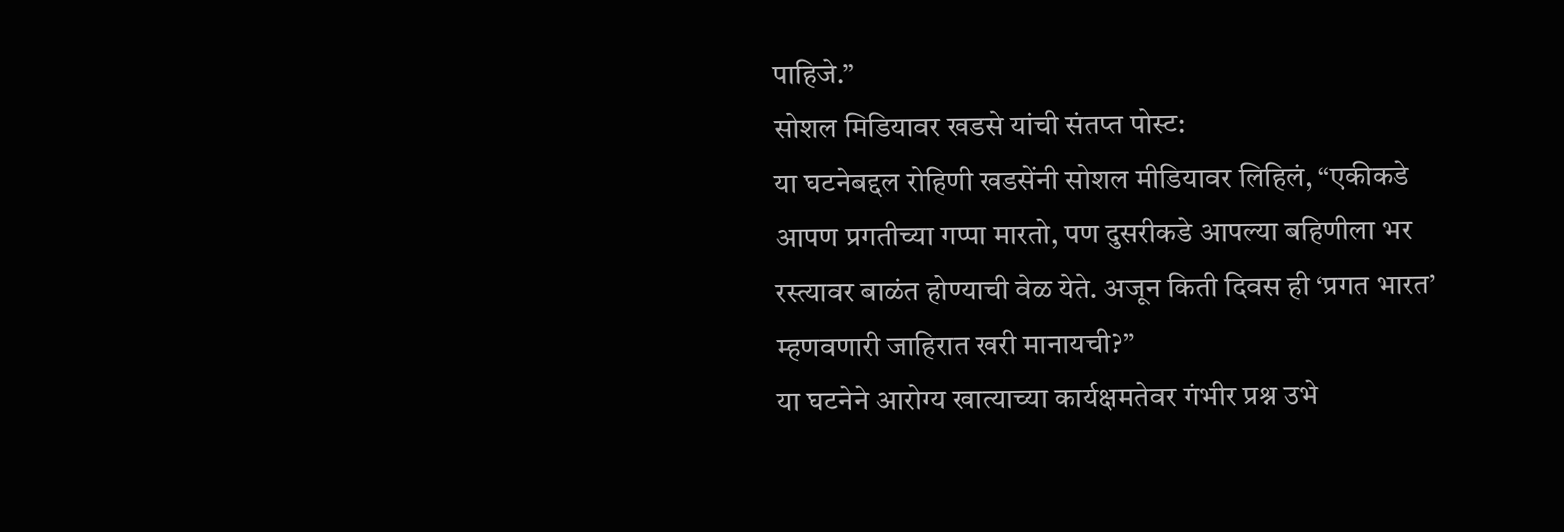पाहिजे.”
सोशल मिडियावर खडसे यांची संतप्त पोस्ट:
या घटनेबद्दल रोहिणी खडसेंनी सोशल मीडियावर लिहिलं, “एकीकडे आपण प्रगतीच्या गप्पा मारतो, पण दुसरीकडे आपल्या बहिणीला भर रस्त्यावर बाळंत होण्याची वेळ येते. अजून किती दिवस ही ‘प्रगत भारत’ म्हणवणारी जाहिरात खरी मानायची?”
या घटनेने आरोग्य खात्याच्या कार्यक्षमतेवर गंभीर प्रश्न उभे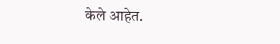केले आहेत.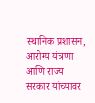स्थानिक प्रशासन, आरोग्य यंत्रणा आणि राज्य सरकार यांच्यावर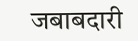जबाबदारी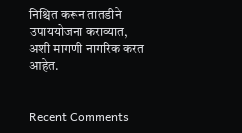निश्चित करून तातडीने उपाययोजना कराव्यात, अशी मागणी नागरिक करत आहेत.


Recent Comments